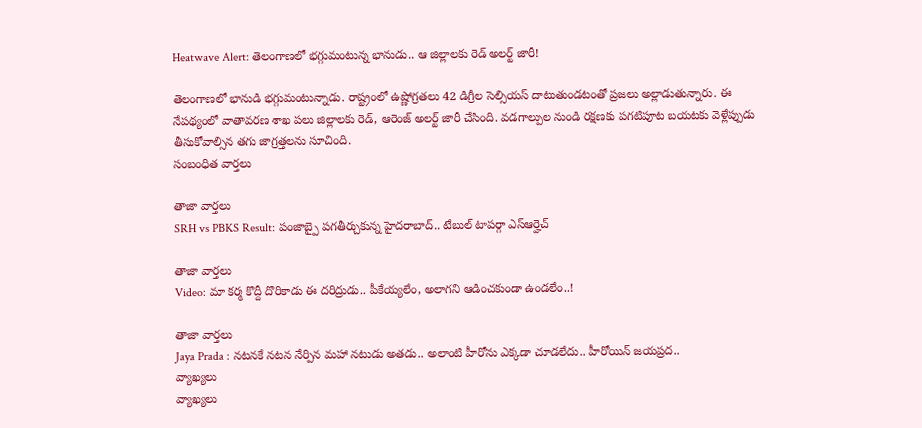Heatwave Alert: తెలంగాణలో భగ్గుమంటున్న భానుడు.. ఆ జిల్లాలకు రెడ్ అలర్ట్ జారీ!

తెలంగాణలో భానుడి భగ్గుమంటున్నాడు. రాష్ట్రంలో ఉష్ణోగ్రతలు 42 డిగ్రీల సెల్సియస్ దాటుతుండటంతో ప్రజలు అల్లాడుతున్నారు. ఈ నేపథ్యంలో వాతావరణ శాఖ పలు జిల్లాలకు రెడ్, ఆరెంజ్ అలర్ట్ జారీ చేసింది. వడగాల్పుల నుండి రక్షణకు పగటిపూట బయటకు వెళ్లేప్పుడు తీసుకోవాల్సిన తగు జాగ్రత్తలను సూచింది.
సంబంధిత వార్తలు

తాజా వార్తలు
SRH vs PBKS Result: పంజాబ్పై పగతీర్చుకున్న హైదరాబాద్.. టేబుల్ టాపర్గా ఎస్ఆర్హెచ్

తాజా వార్తలు
Video: మా కర్మ కొద్దీ దొరికాడు ఈ దరిద్రుడు.. పీకేయ్యలేం, అలాగని ఆడించకుండా ఉండలేం..!

తాజా వార్తలు
Jaya Prada : నటనకే నటన నేర్పిన మహా నటుడు అతడు.. అలాంటి హీరోను ఎక్కడా చూడలేదు.. హీరోయిన్ జయప్రద..
వ్యాఖ్యలు
వ్యాఖ్యలు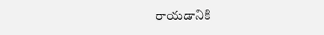రాయడానికి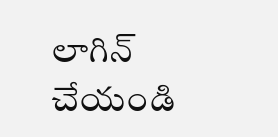లాగిన్ చేయండి